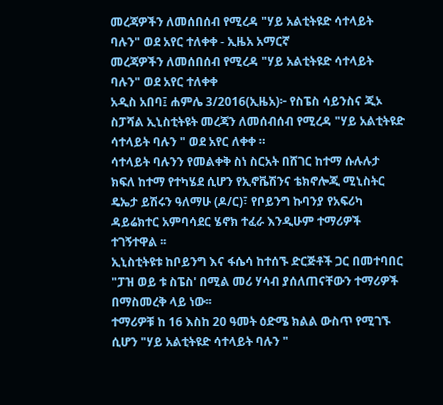መረጃዎችን ለመሰበሰብ የሚረዳ "ሃይ አልቲትዩድ ሳተላይት ባሉን" ወደ አየር ተለቀቀ - ኢዜአ አማርኛ
መረጃዎችን ለመሰበሰብ የሚረዳ "ሃይ አልቲትዩድ ሳተላይት ባሉን" ወደ አየር ተለቀቀ
አዲስ አበባ፤ ሐምሌ 3/2016(ኢዜአ)፦ የስፔስ ሳይንስና ጂኦ ስፓሻል ኢኒስቲትዩት መረጃን ለመሰብሰብ የሚረዳ "ሃይ አልቲትዩድ ሳተላይት ባሉን " ወደ አየር ለቀቀ ።
ሳተላይት ባሉንን የመልቀቅ ስነ ስርአት በሸገር ከተማ ሱሉሉታ ክፍለ ከተማ የተካሄደ ሲሆን የኢኖቬሽንና ቴክኖሎጂ ሚኒስትር ዴኤታ ይሽሩን ዓለማሁ (ዶ/ር)፣ የቦይንግ ኩባንያ የአፍሪካ ዳይሬክተር አምባሳደር ሄኖክ ተፈራ እንዲሁም ተማሪዎች ተገኝተዋል ፡፡
ኢኒስቲትዩቱ ከቦይንግ እና ፋሴሳ ከተሰኙ ድርጅቶች ጋር በመተባበር "ፓዝ ወይ ቱ ስፔስ' በሚል መሪ ሃሳብ ያሰለጠናቸውን ተማሪዎች በማስመረቅ ላይ ነው፡፡
ተማሪዎቹ ከ 16 እስከ 20 ዓመት ዕድሜ ክልል ውስጥ የሚገኙ ሲሆን "ሃይ አልቲትዩድ ሳተላይት ባሉን "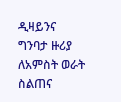ዲዛይንና ግንባታ ዙሪያ ለአምስት ወራት ስልጠና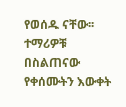የወሰዱ ናቸው፡፡
ተማሪዎቹ በስልጠናው የቀሰሙትን እውቀት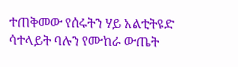ተጠቅመው የሰሩትን ሃይ አልቲትዩድ ሳተላይት ባሉን የሙከራ ውጤት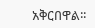አቅርበዋል፡፡